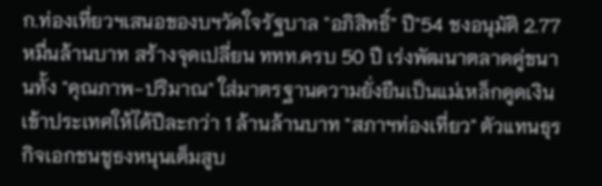ก.ท่องเที่ยวฯเสนอของบฯวัดใจรัฐบาล "อภิสิทธิ์" ปี"54 ชงอนุมัติ 2.77 หมื่นล้านบาท สร้างจุดเปลี่ยน ททท.ครบ 50 ปี เร่งพัฒนาตลาดคู่ขนานทั้ง "คุณภาพ-ปริมาณ" ใส่มาตรฐานความยั่งยืนเป็นแม่เหล็กดูดเงินเข้าประเทศให้ได้ปีละกว่า 1 ล้านล้านบาท "สภาฯท่องเที่ยว" ตัวแทนธุรกิจเอกชนชูธงหนุนเต็มสูบ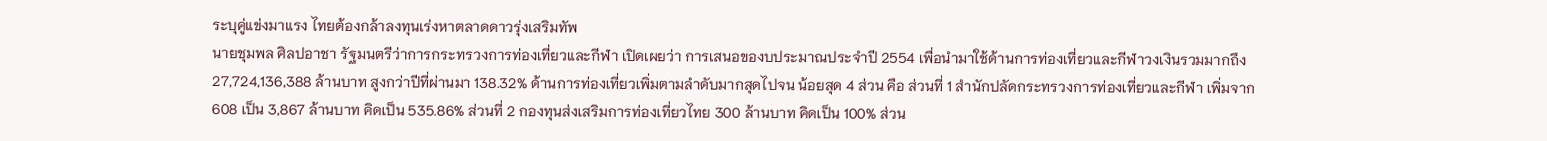ระบุคู่แข่งมาแรง ไทยต้องกล้าลงทุนเร่งหาตลาดดาวรุ่งเสริมทัพ
นายชุมพล ศิลปอาชา รัฐมนตรีว่าการกระทรวงการท่องเที่ยวและกีฬา เปิดเผยว่า การเสนอของบประมาณประจำปี 2554 เพื่อนำมาใช้ด้านการท่องเที่ยวและกีฬาวงเงินรวมมากถึง 27,724,136,388 ล้านบาท สูงกว่าปีที่ผ่านมา 138.32% ด้านการท่องเที่ยวเพิ่มตามลำดับมากสุดไปจน น้อยสุด 4 ส่วน คือ ส่วนที่ 1 สำนักปลัดกระทรวงการท่องเที่ยวและกีฬา เพิ่มจาก 608 เป็น 3,867 ล้านบาท คิดเป็น 535.86% ส่วนที่ 2 กองทุนส่งเสริมการท่องเที่ยวไทย 300 ล้านบาท คิดเป็น 100% ส่วน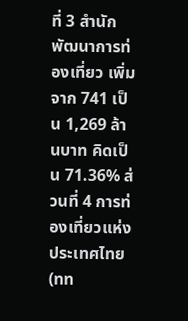ที่ 3 สำนักพัฒนาการท่องเที่ยว เพิ่มจาก 741 เป็น 1,269 ล้านบาท คิดเป็น 71.36% ส่วนที่ 4 การท่องเที่ยวแห่งประเทศไทย (ทท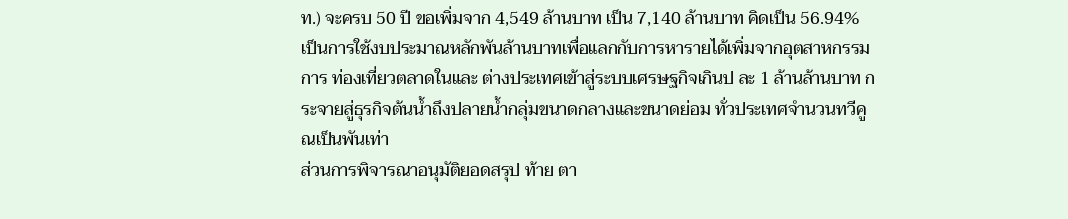ท.) จะครบ 50 ปี ขอเพิ่มจาก 4,549 ล้านบาท เป็น 7,140 ล้านบาท คิดเป็น 56.94%
เป็นการใช้งบประมาณหลักพันล้านบาทเพื่อแลกกับการหารายได้เพิ่มจากอุตสาหกรรมการ ท่องเที่ยวตลาดในและ ต่างประเทศเข้าสู่ระบบเศรษฐกิจเกินป ละ 1 ล้านล้านบาท กระจายสู่ธุรกิจต้นน้ำถึงปลายน้ำกลุ่มขนาดกลางและขนาดย่อม ทั่วประเทศจำนวนทวีคูณเป็นพันเท่า
ส่วนการพิจารณาอนุมัติยอดสรุป ท้าย ตา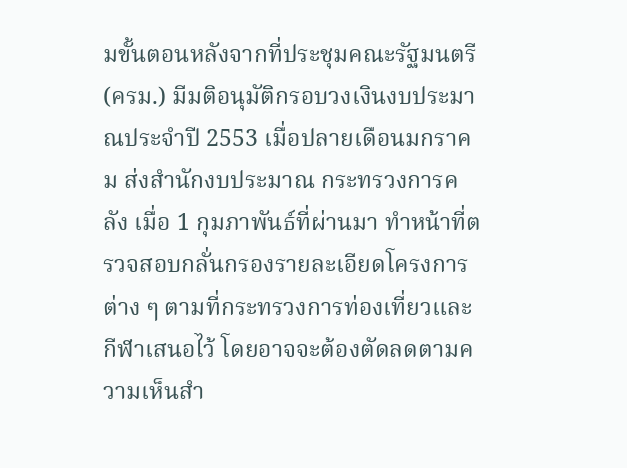มขั้นตอนหลังจากที่ประชุมคณะรัฐมนตรี (ครม.) มีมติอนุมัติกรอบวงเงินงบประมาณประจำปี 2553 เมื่อปลายเดือนมกราคม ส่งสำนักงบประมาณ กระทรวงการคลัง เมื่อ 1 กุมภาพันธ์ที่ผ่านมา ทำหน้าที่ตรวจสอบกลั่นกรองรายละเอียดโครงการต่าง ๆ ตามที่กระทรวงการท่องเที่ยวและกีฬาเสนอไว้ โดยอาจจะต้องตัดลดตามความเห็นสำ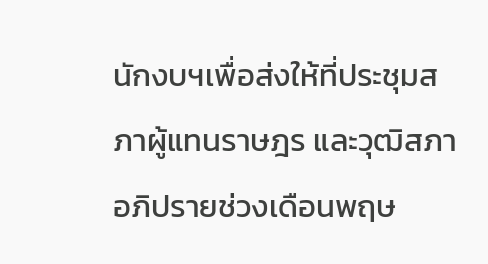นักงบฯเพื่อส่งให้ที่ประชุมสภาผู้แทนราษฎร และวุฒิสภาอภิปรายช่วงเดือนพฤษ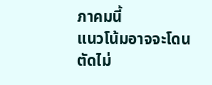ภาคมนี้
แนวโน้มอาจจะโดนตัดไม่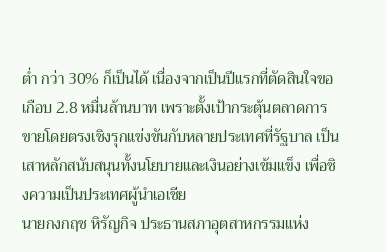ต่ำ กว่า 30% ก็เป็นได้ เนื่องจากเป็นปีแรกที่ตัดสินใจขอเกือบ 2.8 หมื่นล้านบาท เพราะตั้งเป้ากระตุ้นตลาดการขายโดยตรงเชิงรุกแข่งขันกับหลายประเทศที่รัฐบาล เป็นเสาหลักสนับสนุนทั้งนโยบายและเงินอย่างเข้มแข็ง เพื่อชิงความเป็นประเทศผู้นำเอเชีย
นายกงกฤช หิรัญกิจ ประธานสภาอุตสาหกรรมแห่ง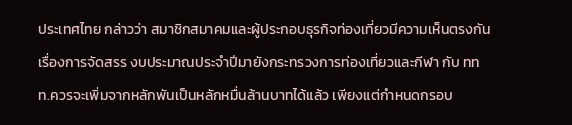ประเทศไทย กล่าวว่า สมาชิกสมาคมและผู้ประกอบธุรกิจท่องเที่ยวมีความเห็นตรงกันเรื่องการจัดสรร งบประมาณประจำปีมายังกระทรวงการท่องเที่ยวและกีฬา กับ ททท.ควรจะเพิ่มจากหลักพันเป็นหลักหมื่นล้านบาทได้แล้ว เพียงแต่กำหนดกรอบ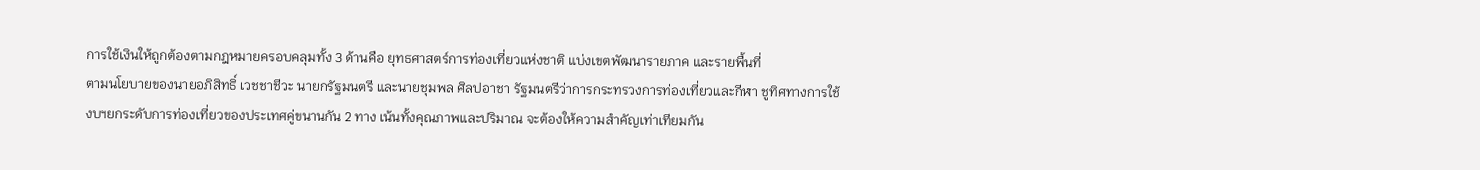การใช้เงินให้ถูกต้องตามกฎหมายครอบคลุมทั้ง 3 ด้านคือ ยุทธศาสตร์การท่องเที่ยวแห่งชาติ แบ่งเขตพัฒนารายภาค และรายพื้นที่
ตามนโยบายของนายอภิสิทธิ์ เวชชาชีวะ นายกรัฐมนตรี และนายชุมพล ศิลปอาชา รัฐมนตรีว่าการกระทรวงการท่องเที่ยวและกีฬา ชูทิศทางการใช้งบฯยกระดับการท่องเที่ยวของประเทศคู่ขนานกัน 2 ทาง เน้นทั้งคุณภาพและปริมาณ จะต้องให้ความสำคัญเท่าเทียมกัน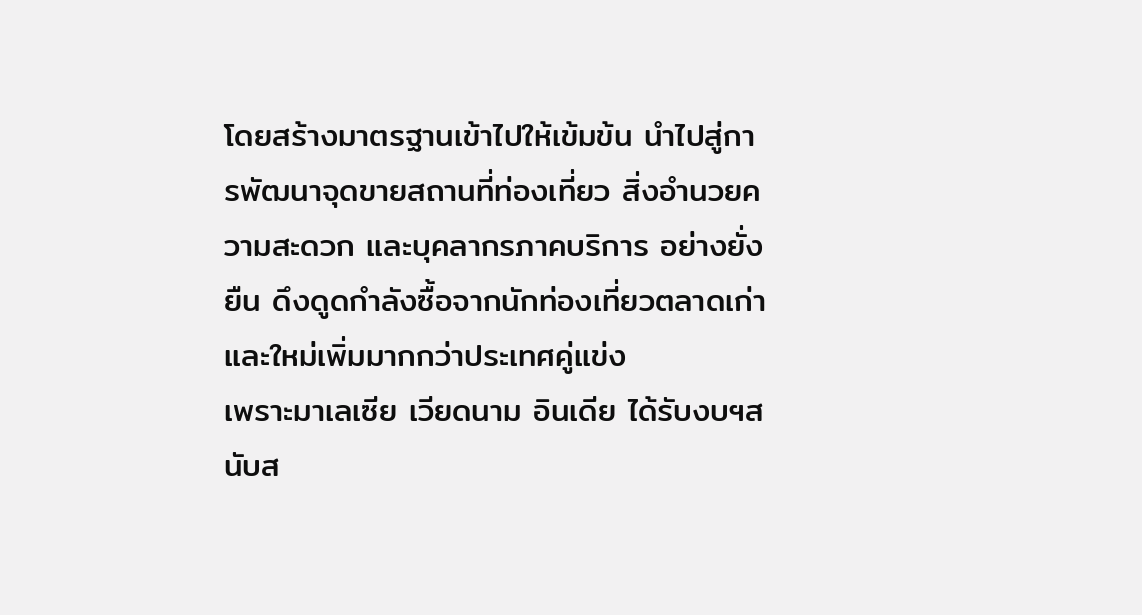โดยสร้างมาตรฐานเข้าไปให้เข้มข้น นำไปสู่การพัฒนาจุดขายสถานที่ท่องเที่ยว สิ่งอำนวยความสะดวก และบุคลากรภาคบริการ อย่างยั่งยืน ดึงดูดกำลังซื้อจากนักท่องเที่ยวตลาดเก่าและใหม่เพิ่มมากกว่าประเทศคู่แข่ง
เพราะมาเลเซีย เวียดนาม อินเดีย ได้รับงบฯสนับส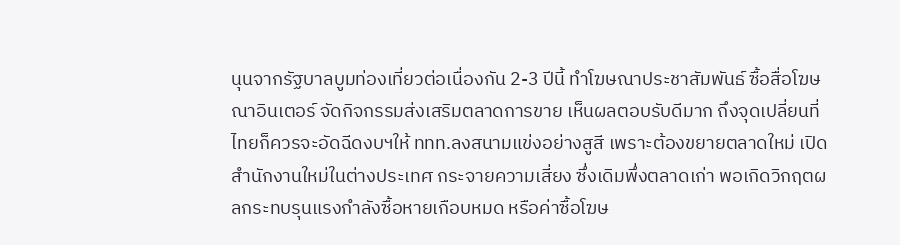นุนจากรัฐบาลบูมท่องเที่ยวต่อเนื่องกัน 2-3 ปีนี้ ทำโฆษณาประชาสัมพันธ์ ซื้อสื่อโฆษณาอินเตอร์ จัดกิจกรรมส่งเสริมตลาดการขาย เห็นผลตอบรับดีมาก ถึงจุดเปลี่ยนที่ไทยก็ควรจะอัดฉีดงบฯให้ ททท.ลงสนามแข่งอย่างสูสี เพราะต้องขยายตลาดใหม่ เปิดสำนักงานใหม่ในต่างประเทศ กระจายความเสี่ยง ซึ่งเดิมพึ่งตลาดเก่า พอเกิดวิกฤตผลกระทบรุนแรงกำลังซื้อหายเกือบหมด หรือค่าซื้อโฆษ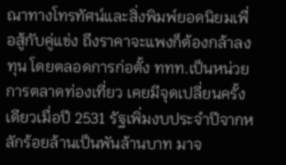ณาทางโทรทัศน์และสิ่งพิมพ์ยอดนิยมเพื่อสู้กับคู่แข่ง ถึงราคาจะแพงก็ต้องกล้าลงทุน โดยตลอดการก่อตั้ง ททท.เป็นหน่วยการตลาดท่องเที่ยว เคยมีจุดเปลี่ยนครั้งเดียวเมื่อปี 2531 รัฐเพิ่มงบประจำปีจากหลักร้อยล้านเป็นพันล้านบาท มาจ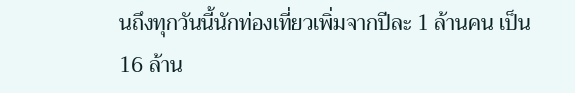นถึงทุกวันนี้นักท่องเที่ยวเพิ่มจากปีละ 1 ล้านคน เป็น 16 ล้าน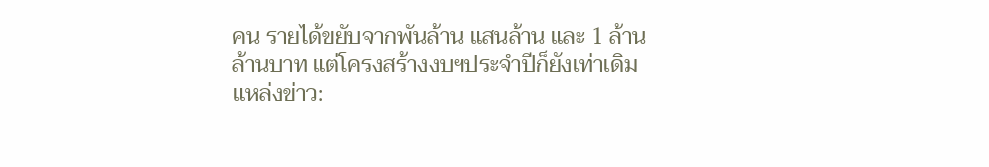คน รายได้ขยับจากพันล้าน แสนล้าน และ 1 ล้านล้านบาท แต่โครงสร้างงบฯประจำปีก็ยังเท่าเดิม
แหล่งข่าว: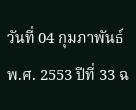วันที่ 04 กุมภาพันธ์ พ.ศ. 2553 ปีที่ 33 ฉ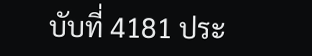บับที่ 4181 ประ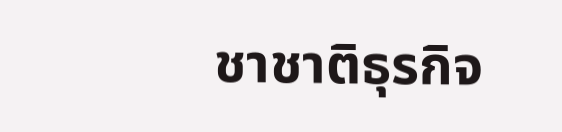ชาชาติธุรกิจ